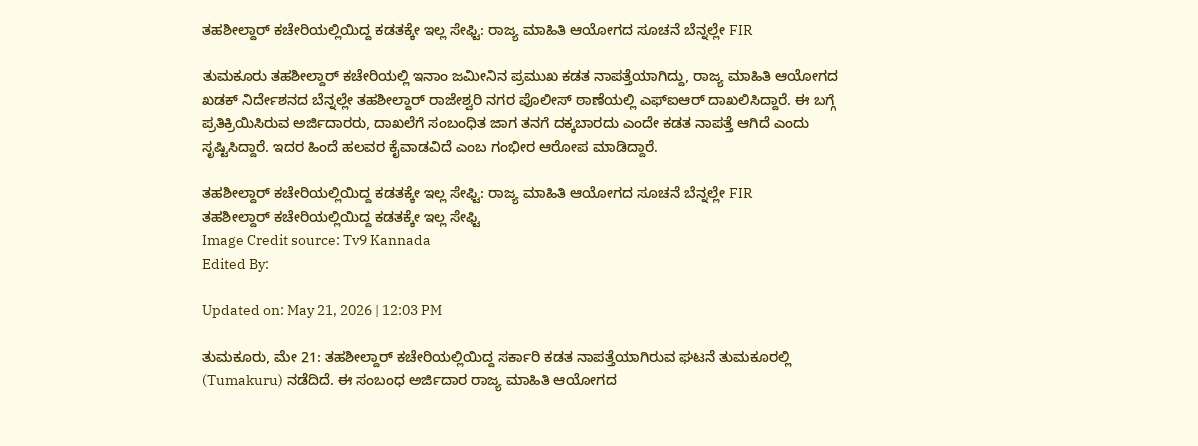ತಹಶೀಲ್ದಾರ್ ಕಚೇರಿಯಲ್ಲಿಯಿದ್ದ ಕಡತಕ್ಕೇ ಇಲ್ಲ ಸೇಫ್ಟಿ: ರಾಜ್ಯ ಮಾಹಿತಿ ಆಯೋಗದ ಸೂಚನೆ ಬೆನ್ನಲ್ಲೇ FIR

ತುಮಕೂರು ತಹಶೀಲ್ದಾರ್ ಕಚೇರಿಯಲ್ಲಿ ಇನಾಂ ಜಮೀನಿನ ಪ್ರಮುಖ ಕಡತ ನಾಪತ್ತೆಯಾಗಿದ್ದು, ರಾಜ್ಯ ಮಾಹಿತಿ ಆಯೋಗದ ಖಡಕ್ ನಿರ್ದೇಶನದ ಬೆನ್ನಲ್ಲೇ ತಹಶೀಲ್ದಾರ್ ರಾಜೇಶ್ವರಿ ನಗರ ಪೊಲೀಸ್ ಠಾಣೆಯಲ್ಲಿ ಎಫ್ಐಆರ್ ದಾಖಲಿಸಿದ್ದಾರೆ. ಈ ಬಗ್ಗೆ ಪ್ರತಿಕ್ರಿಯಿಸಿರುವ ಅರ್ಜಿದಾರರು, ದಾಖಲೆಗೆ ಸಂಬಂಧಿತ ಜಾಗ ತನಗೆ ದಕ್ಕಬಾರದು ಎಂದೇ ಕಡತ ನಾಪತ್ತೆ ಆಗಿದೆ ಎಂದು ಸೃಷ್ಟಿಸಿದ್ದಾರೆ. ಇದರ ಹಿಂದೆ ಹಲವರ ಕೈವಾಡವಿದೆ ಎಂಬ ಗಂಭೀರ ಆರೋಪ ಮಾಡಿದ್ದಾರೆ.

ತಹಶೀಲ್ದಾರ್ ಕಚೇರಿಯಲ್ಲಿಯಿದ್ದ ಕಡತಕ್ಕೇ ಇಲ್ಲ ಸೇಫ್ಟಿ: ರಾಜ್ಯ ಮಾಹಿತಿ ಆಯೋಗದ ಸೂಚನೆ ಬೆನ್ನಲ್ಲೇ FIR
ತಹಶೀಲ್ದಾರ್ ಕಚೇರಿಯಲ್ಲಿಯಿದ್ದ ಕಡತಕ್ಕೇ ಇಲ್ಲ ಸೇಫ್ಟಿ
Image Credit source: Tv9 Kannada
Edited By:

Updated on: May 21, 2026 | 12:03 PM

ತುಮಕೂರು, ಮೇ 21: ತಹಶೀಲ್ದಾರ್ ಕಚೇರಿಯಲ್ಲಿಯಿದ್ದ ಸರ್ಕಾರಿ ಕಡತ ನಾಪತ್ತೆಯಾಗಿರುವ ಘಟನೆ ತುಮಕೂರಲ್ಲಿ (Tumakuru) ನಡೆದಿದೆ. ಈ ಸಂಬಂಧ ಅರ್ಜಿದಾರ ರಾಜ್ಯ ಮಾಹಿತಿ ಆಯೋಗದ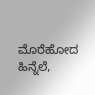ಮೊರೆಹೋದ ಹಿನ್ನೆಲೆ,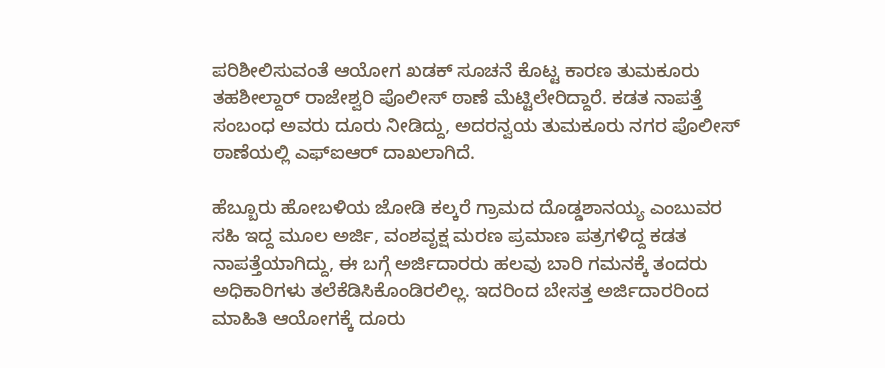ಪರಿಶೀಲಿಸುವಂತೆ ಆಯೋಗ ಖಡಕ್ ಸೂಚನೆ ಕೊಟ್ಟ ಕಾರಣ ತುಮಕೂರು ತಹಶೀಲ್ದಾರ್ ರಾಜೇಶ್ವರಿ ಪೊಲೀಸ್ ಠಾಣೆ ಮೆಟ್ಟಿಲೇರಿದ್ದಾರೆ. ಕಡತ ನಾಪತ್ತೆ ಸಂಬಂಧ ಅವರು ದೂರು ನೀಡಿದ್ದು, ಅದರನ್ವಯ ತುಮಕೂರು ನಗರ ಪೊಲೀಸ್ ಠಾಣೆಯಲ್ಲಿ ಎಫ್ಐಆರ್ ದಾಖಲಾಗಿದೆ.

ಹೆಬ್ಬೂರು ಹೋಬಳಿಯ ಜೋಡಿ ಕಲ್ಕರೆ ಗ್ರಾಮದ ದೊಡ್ಡಶಾನಯ್ಯ ಎಂಬುವರ ಸಹಿ ಇದ್ದ ಮೂಲ ಅರ್ಜಿ, ವಂಶವೃಕ್ಷ ಮರಣ ಪ್ರಮಾಣ ಪತ್ರಗಳಿದ್ದ ಕಡತ ನಾಪತ್ತೆಯಾಗಿದ್ದು, ಈ ಬಗ್ಗೆ ಅರ್ಜಿದಾರರು ಹಲವು ಬಾರಿ ಗಮನಕ್ಕೆ ತಂದರು ಅಧಿಕಾರಿಗಳು ತಲೆಕೆಡಿಸಿಕೊಂಡಿರಲಿಲ್ಲ. ಇದರಿಂದ ಬೇಸತ್ತ ಅರ್ಜಿದಾರರಿಂದ ಮಾಹಿತಿ ಆಯೋಗಕ್ಕೆ ದೂರು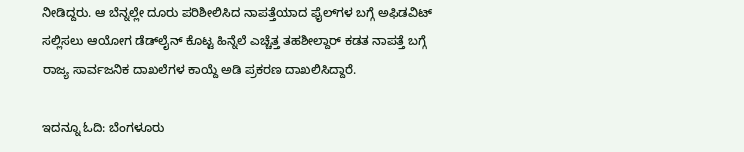ನೀಡಿದ್ದರು. ಆ ಬೆನ್ನಲ್ಲೇ ದೂರು ಪರಿಶೀಲಿಸಿದ ನಾಪತ್ತೆಯಾದ ಫೈಲ್‌ಗಳ ಬಗ್ಗೆ ಅಫಿಡವಿಟ್ ಸಲ್ಲಿಸಲು ಆಯೋಗ ಡೆಡ್‌ಲೈನ್ ಕೊಟ್ಟ ಹಿನ್ನೆಲೆ ಎಚ್ಚೆತ್ತ ತಹಶೀಲ್ದಾರ್ ಕಡತ ನಾಪತ್ತೆ ಬಗ್ಗೆ ರಾಜ್ಯ ಸಾರ್ವಜನಿಕ ದಾಖಲೆಗಳ ಕಾಯ್ದೆ ಅಡಿ ಪ್ರಕರಣ ದಾಖಲಿಸಿದ್ದಾರೆ.

ಇದನ್ನೂ ಓದಿ: ಬೆಂಗಳೂರು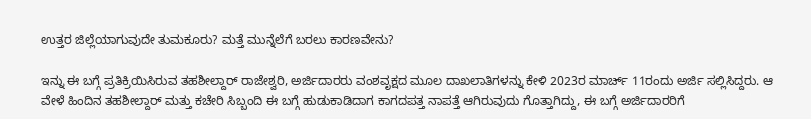ಉತ್ತರ ಜಿಲ್ಲೆಯಾಗುವುದೇ ತುಮಕೂರು? ಮತ್ತೆ ಮುನ್ನೆಲೆಗೆ ಬರಲು ಕಾರಣವೇನು?

ಇನ್ನು ಈ ಬಗ್ಗೆ ಪ್ರತಿಕ್ರಿಯಿಸಿರುವ ತಹಶೀಲ್ದಾರ್ ರಾಜೇಶ್ವರಿ, ಅರ್ಜಿದಾರರು ವಂಶವೃಕ್ಷದ ಮೂಲ ದಾಖಲಾತಿಗಳನ್ನು ಕೇಳಿ 2023ರ ಮಾರ್ಚ್ 11ರಂದು ಅರ್ಜಿ ಸಲ್ಲಿಸಿದ್ದರು. ಆ ವೇಳೆ ಹಿಂದಿನ ತಹಶೀಲ್ದಾರ್ ಮತ್ತು ಕಚೇರಿ ಸಿಬ್ಬಂದಿ ಈ ಬಗ್ಗೆ ಹುಡುಕಾಡಿದಾಗ ಕಾಗದಪತ್ತ ನಾಪತ್ತೆ ಆಗಿರುವುದು ಗೊತ್ತಾಗಿದ್ದು, ಈ ಬಗ್ಗೆ ಅರ್ಜಿದಾರರಿಗೆ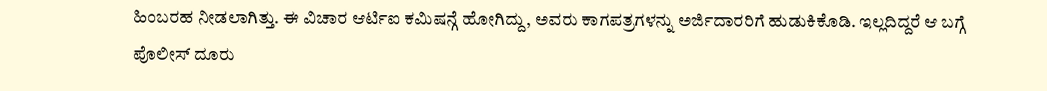ಹಿಂಬರಹ ನೀಡಲಾಗಿತ್ತು. ಈ ವಿಚಾರ ಆರ್ಟಿಐ ಕಮಿಷನ್ಗೆ ಹೋಗಿದ್ದು, ಅವರು ಕಾಗಪತ್ರಗಳನ್ನು ಅರ್ಜಿದಾರರಿಗೆ ಹುಡುಕಿಕೊಡಿ. ಇಲ್ಲದಿದ್ದರೆ ಆ ಬಗ್ಗೆ ಪೊಲೀಸ್ ದೂರು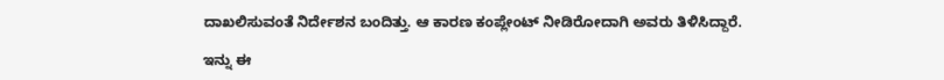ದಾಖಲಿಸುವಂತೆ ನಿರ್ದೇಶನ ಬಂದಿತ್ತು. ಆ ಕಾರಣ ಕಂಪ್ಲೇಂಟ್ ನೀಡಿರೋದಾಗಿ ಅವರು ತಿಳಿಸಿದ್ದಾರೆ.

ಇನ್ನು ಈ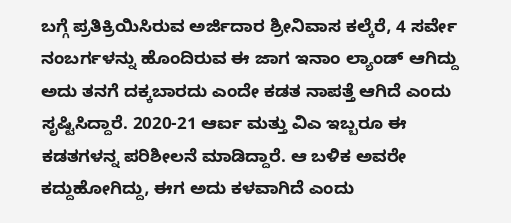ಬಗ್ಗೆ ಪ್ರತಿಕ್ರಿಯಿಸಿರುವ ಅರ್ಜಿದಾರ ಶ್ರೀನಿವಾಸ ಕಲ್ಕೆರೆ, 4 ಸರ್ವೇ ನಂಬರ್ಗಳನ್ನು ಹೊಂದಿರುವ ಈ ಜಾಗ ಇನಾಂ ಲ್ಯಾಂಡ್ ಆಗಿದ್ದು ಅದು ತನಗೆ ದಕ್ಕಬಾರದು ಎಂದೇ ಕಡತ ನಾಪತ್ತೆ ಆಗಿದೆ ಎಂದು ಸೃಷ್ಟಿಸಿದ್ದಾರೆ. 2020-21 ಆರ್ಐ ಮತ್ತು ವಿಎ ಇಬ್ಬರೂ ಈ ಕಡತಗಳನ್ನ ಪರಿಶೀಲನೆ ಮಾಡಿದ್ದಾರೆ. ಆ ಬಳಿಕ ಅವರೇ ಕದ್ದುಹೋಗಿದ್ದು, ಈಗ ಅದು ಕಳವಾಗಿದೆ ಎಂದು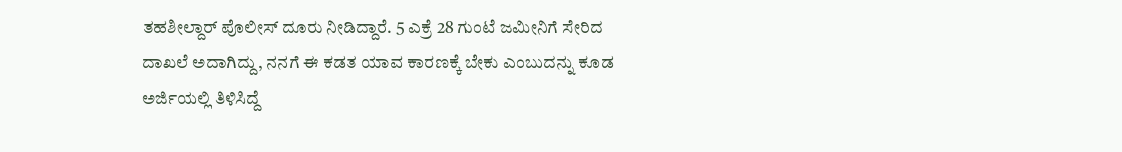ತಹಶೀಲ್ದಾರ್ ಪೊಲೀಸ್ ದೂರು ನೀಡಿದ್ದಾರೆ. 5 ಎಕ್ರೆ 28 ಗುಂಟೆ ಜಮೀನಿಗೆ ಸೇರಿದ ದಾಖಲೆ ಅದಾಗಿದ್ದು, ನನಗೆ ಈ ಕಡತ ಯಾವ ಕಾರಣಕ್ಕೆ ಬೇಕು ಎಂಬುದನ್ನು ಕೂಡ ಅರ್ಜಿಯಲ್ಲಿ ತಿಳಿಸಿದ್ದೆ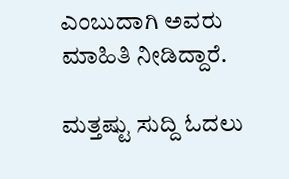ಎಂಬುದಾಗಿ ಅವರು ಮಾಹಿತಿ ನೀಡಿದ್ದಾರೆ.

ಮತ್ತಷ್ಟು ಸುದ್ದಿ ಓದಲು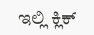ಇಲ್ಲಿ ಕ್ಲಿಕ್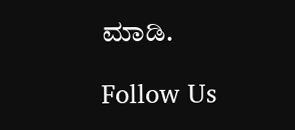ಮಾಡಿ.

Follow Us